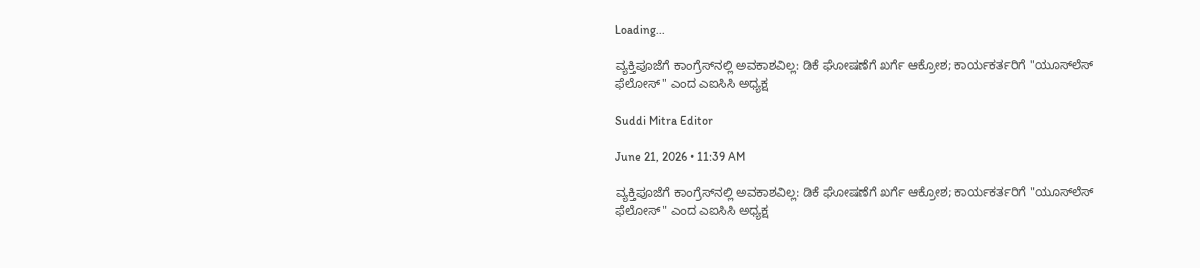Loading...

ವ್ಯಕ್ತಿಪೂಜೆಗೆ ಕಾಂಗ್ರೆಸ್‌ನಲ್ಲಿ ಅವಕಾಶವಿಲ್ಲ: ಡಿಕೆ ಘೋಷಣೆಗೆ ಖರ್ಗೆ ಆಕ್ರೋಶ; ಕಾರ್ಯಕರ್ತರಿಗೆ "ಯೂಸ್‌ಲೆಸ್ ಫೆಲೋಸ್" ಎಂದ ಎಐಸಿಸಿ ಅಧ್ಯಕ್ಷ

Suddi Mitra Editor

June 21, 2026 • 11:39 AM

ವ್ಯಕ್ತಿಪೂಜೆಗೆ ಕಾಂಗ್ರೆಸ್‌ನಲ್ಲಿ ಅವಕಾಶವಿಲ್ಲ: ಡಿಕೆ ಘೋಷಣೆಗೆ ಖರ್ಗೆ ಆಕ್ರೋಶ; ಕಾರ್ಯಕರ್ತರಿಗೆ "ಯೂಸ್‌ಲೆಸ್ ಫೆಲೋಸ್" ಎಂದ ಎಐಸಿಸಿ ಅಧ್ಯಕ್ಷ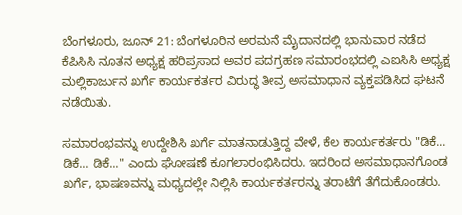ಬೆಂಗಳೂರು, ಜೂನ್ 21: ಬೆಂಗಳೂರಿನ ಅರಮನೆ ಮೈದಾನದಲ್ಲಿ ಭಾನುವಾರ ನಡೆದ ಕೆಪಿಸಿಸಿ ನೂತನ ಅಧ್ಯಕ್ಷ ಹರಿಪ್ರಸಾದ ಅವರ ಪದಗ್ರಹಣ ಸಮಾರಂಭದಲ್ಲಿ ಎಐಸಿಸಿ ಅಧ್ಯಕ್ಷ ಮಲ್ಲಿಕಾರ್ಜುನ ಖರ್ಗೆ ಕಾರ್ಯಕರ್ತರ ವಿರುದ್ಧ ತೀವ್ರ ಅಸಮಾಧಾನ ವ್ಯಕ್ತಪಡಿಸಿದ ಘಟನೆ ನಡೆಯಿತು.

ಸಮಾರಂಭವನ್ನು ಉದ್ದೇಶಿಸಿ ಖರ್ಗೆ ಮಾತನಾಡುತ್ತಿದ್ದ ವೇಳೆ, ಕೆಲ ಕಾರ್ಯಕರ್ತರು "ಡಿಕೆ... ಡಿಕೆ... ಡಿಕೆ..." ಎಂದು ಘೋಷಣೆ ಕೂಗಲಾರಂಭಿಸಿದರು. ಇದರಿಂದ ಅಸಮಾಧಾನಗೊಂಡ ಖರ್ಗೆ, ಭಾಷಣವನ್ನು ಮಧ್ಯದಲ್ಲೇ ನಿಲ್ಲಿಸಿ ಕಾರ್ಯಕರ್ತರನ್ನು ತರಾಟೆಗೆ ತೆಗೆದುಕೊಂಡರು.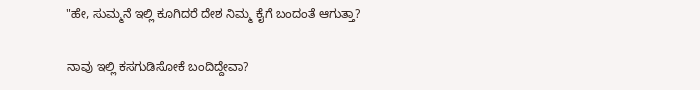"ಹೇ, ಸುಮ್ಮನೆ ಇಲ್ಲಿ ಕೂಗಿದರೆ ದೇಶ ನಿಮ್ಮ ಕೈಗೆ ಬಂದಂತೆ ಆಗುತ್ತಾ?

ನಾವು ಇಲ್ಲಿ ಕಸಗುಡಿಸೋಕೆ ಬಂದಿದ್ದೇವಾ?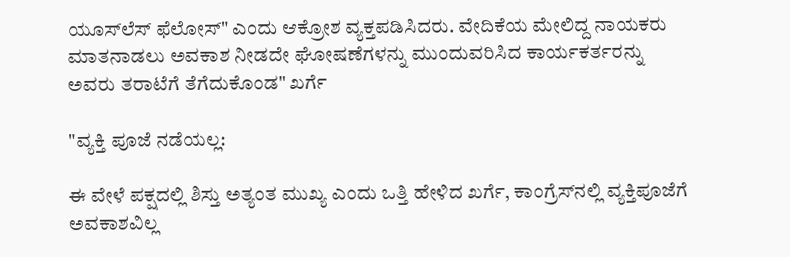ಯೂಸ್‌ಲೆಸ್ ಫೆಲೋಸ್" ಎಂದು ಆಕ್ರೋಶ ವ್ಯಕ್ತಪಡಿಸಿದರು. ವೇದಿಕೆಯ ಮೇಲಿದ್ದ ನಾಯಕರು ಮಾತನಾಡಲು ಅವಕಾಶ ನೀಡದೇ ಘೋಷಣೆಗಳನ್ನು ಮುಂದುವರಿಸಿದ ಕಾರ್ಯಕರ್ತರನ್ನು ಅವರು ತರಾಟೆಗೆ ತೆಗೆದುಕೊಂಡ" ಖರ್ಗೆ

"ವ್ಯಕ್ತಿ ಪೂಜೆ ನಡೆಯಲ್ಲ:

ಈ ವೇಳೆ ಪಕ್ಷದಲ್ಲಿ ಶಿಸ್ತು ಅತ್ಯಂತ ಮುಖ್ಯ ಎಂದು ಒತ್ತಿ ಹೇಳಿದ ಖರ್ಗೆ, ಕಾಂಗ್ರೆಸ್‌ನಲ್ಲಿ ವ್ಯಕ್ತಿಪೂಜೆಗೆ ಅವಕಾಶವಿಲ್ಲ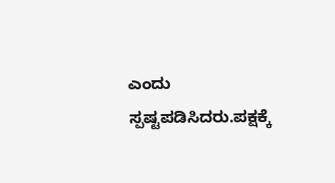ಎಂದು ಸ್ಪಷ್ಟಪಡಿಸಿದರು.ಪಕ್ಷಕ್ಕೆ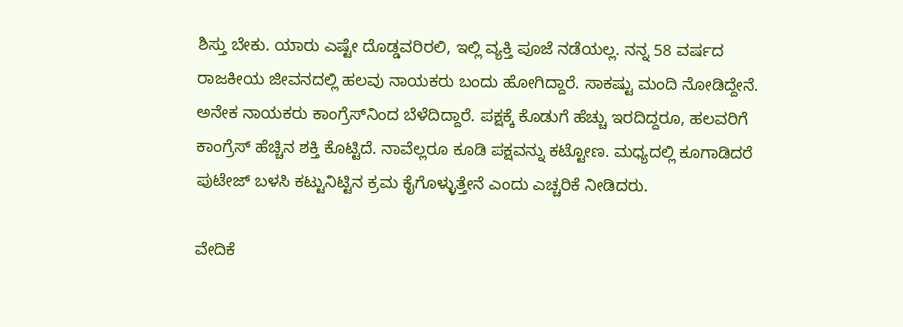ಶಿಸ್ತು ಬೇಕು. ಯಾರು ಎಷ್ಟೇ ದೊಡ್ಡವರಿರಲಿ, ಇಲ್ಲಿ ವ್ಯಕ್ತಿ ಪೂಜೆ ನಡೆಯಲ್ಲ. ನನ್ನ 58 ವರ್ಷದ ರಾಜಕೀಯ ಜೀವನದಲ್ಲಿ ಹಲವು ನಾಯಕರು ಬಂದು ಹೋಗಿದ್ದಾರೆ. ಸಾಕಷ್ಟು ಮಂದಿ ನೋಡಿದ್ದೇನೆ. ಅನೇಕ ನಾಯಕರು ಕಾಂಗ್ರೆಸ್‌ನಿಂದ ಬೆಳೆದಿದ್ದಾರೆ. ಪಕ್ಷಕ್ಕೆ ಕೊಡುಗೆ ಹೆಚ್ಚು ಇರದಿದ್ದರೂ, ಹಲವರಿಗೆ ಕಾಂಗ್ರೆಸ್‌ ಹೆಚ್ಚಿನ ಶಕ್ತಿ ಕೊಟ್ಟಿದೆ. ನಾವೆಲ್ಲರೂ ಕೂಡಿ ಪಕ್ಷವನ್ನು ಕಟ್ಟೋಣ. ಮಧ್ಯದಲ್ಲಿ ಕೂಗಾಡಿದರೆ ಪುಟೇಜ್ ಬಳಸಿ ಕಟ್ಟುನಿಟ್ಟಿನ ಕ್ರಮ ಕೈಗೊಳ್ಳುತ್ತೇನೆ ಎಂದು ಎಚ್ಚರಿಕೆ ನೀಡಿದರು.

ವೇದಿಕೆ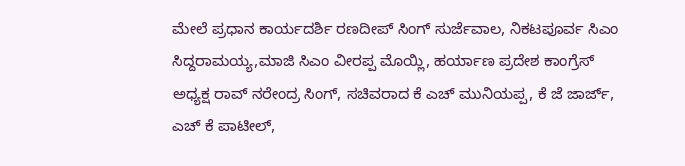ಮೇಲೆ ಪ್ರಧಾನ ಕಾರ್ಯದರ್ಶಿ ರಣದೀಪ್ ಸಿಂಗ್ ಸುರ್ಜೆವಾಲ, ನಿಕಟಪೂರ್ವ ಸಿಎಂ ಸಿದ್ದರಾಮಯ್ಯ,ಮಾಜಿ ಸಿಎಂ ವೀರಪ್ಪ ಮೊಯ್ಲಿ, ಹರ್ಯಾಣ ಪ್ರದೇಶ ಕಾಂಗ್ರೆಸ್ ಅಧ್ಯಕ್ಷ ರಾವ್ ನರೇಂದ್ರ ಸಿಂಗ್, ಸಚಿವರಾದ ಕೆ ಎಚ್ ಮುನಿಯಪ್ಪ, ಕೆ ಜೆ ಜಾರ್ಜ್, ಎಚ್ ಕೆ ಪಾಟೀಲ್,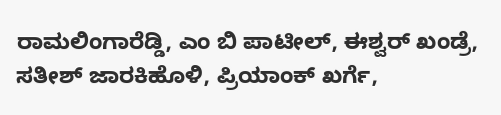ರಾಮಲಿಂಗಾರೆಡ್ಡಿ, ಎಂ ಬಿ ಪಾಟೀಲ್, ಈಶ್ವರ್ ಖಂಡ್ರೆ, ಸತೀಶ್ ಜಾರಕಿಹೊಳಿ, ಪ್ರಿಯಾಂಕ್ ಖರ್ಗೆ,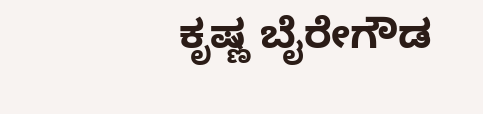ಕೃಷ್ಣ ಬೈರೇಗೌಡ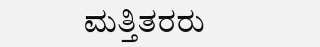ಮತ್ತಿತರರು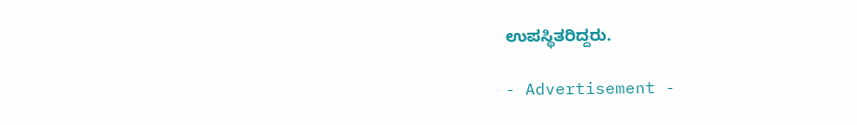ಉಪಸ್ಥಿತರಿದ್ದರು.

- Advertisement -